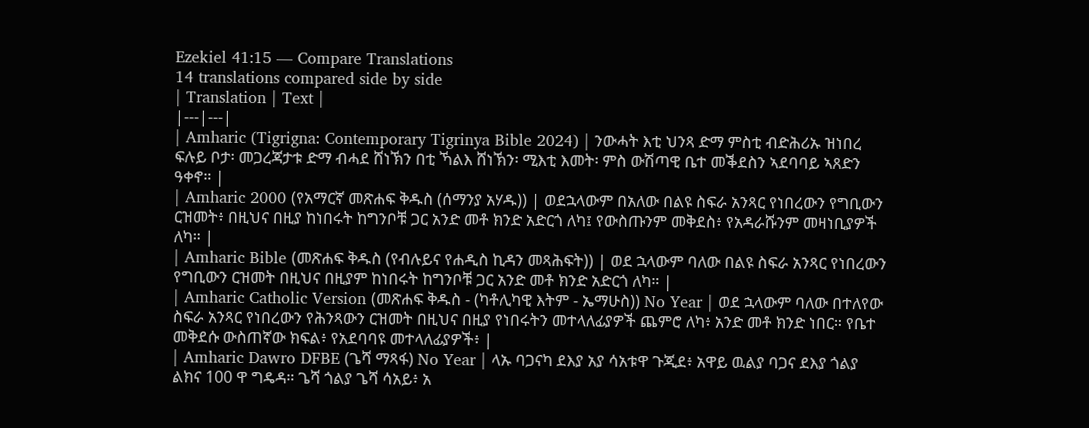Ezekiel 41:15 — Compare Translations
14 translations compared side by side
| Translation | Text |
|---|---|
| Amharic (Tigrigna: Contemporary Tigrinya Bible 2024) | ንውሓት እቲ ህንጻ ድማ ምስቲ ብድሕሪኡ ዝነበረ ፍሉይ ቦታ፡ መጋረጃታቱ ድማ ብሓደ ሸነኽን በቲ ኻልእ ሸነኽን፡ ሚእቲ እመት፡ ምስ ውሽጣዊ ቤተ መቕደስን ኣደባባይ ኣጸድን ዓቀኖ። |
| Amharic 2000 (የአማርኛ መጽሐፍ ቅዱስ (ሰማንያ አሃዱ)) | ወደኋላውም በአለው በልዩ ስፍራ አንጻር የነበረውን የግቢውን ርዝመት፥ በዚህና በዚያ ከነበሩት ከግንቦቹ ጋር አንድ መቶ ክንድ አድርጎ ለካ፤ የውስጡንም መቅደስ፥ የአዳራሹንም መዛነቢያዎች ለካ። |
| Amharic Bible (መጽሐፍ ቅዱስ (የብሉይና የሐዲስ ኪዳን መጻሕፍት)) | ወደ ኋላውም ባለው በልዩ ስፍራ አንጻር የነበረውን የግቢውን ርዝመት በዚህና በዚያም ከነበሩት ከግንቦቹ ጋር አንድ መቶ ክንድ አድርጎ ለካ። |
| Amharic Catholic Version (መጽሐፍ ቅዱስ - (ካቶሊካዊ እትም - ኤማሁስ)) No Year | ወደ ኋላውም ባለው በተለየው ስፍራ አንጻር የነበረውን የሕንጻውን ርዝመት በዚህና በዚያ የነበሩትን መተላለፊያዎች ጨምሮ ለካ፥ አንድ መቶ ክንድ ነበር። የቤተ መቅደሱ ውስጠኛው ክፍል፥ የአደባባዩ መተላለፊያዎች፥ |
| Amharic Dawro DFBE (ጌሻ ማጻፋ) No Year | ላኡ ባጋናካ ደእያ አያ ሳአቱዋ ጉጂደ፥ አዋይ ዉልያ ባጋና ደእያ ጎልያ ልክና 100 ዋ ግዴዳ። ጌሻ ጎልያ ጌሻ ሳአይ፥ አ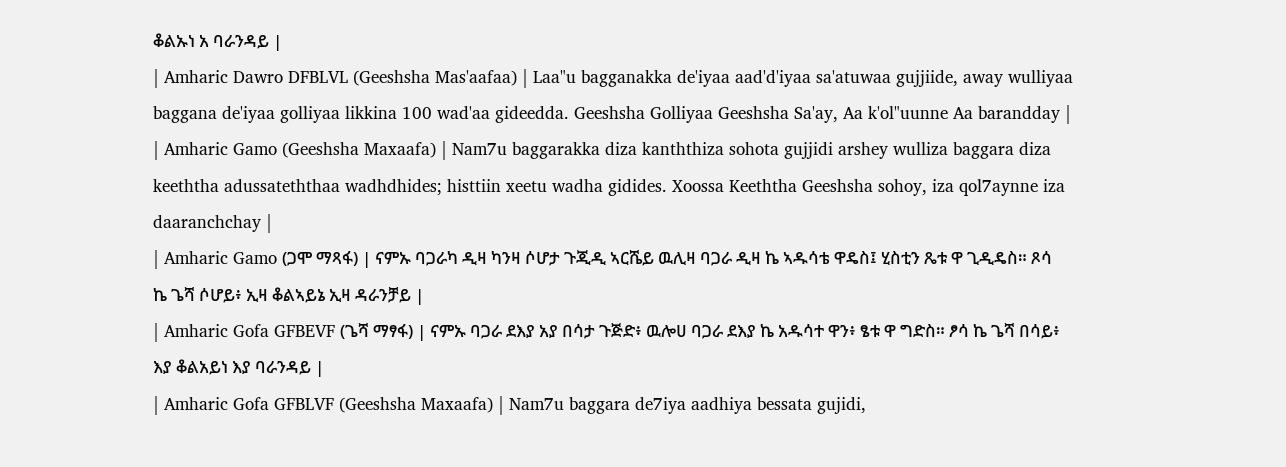ቆልኡነ አ ባራንዳይ |
| Amharic Dawro DFBLVL (Geeshsha Mas'aafaa) | Laa"u bagganakka de'iyaa aad'd'iyaa sa'atuwaa gujjiide, away wulliyaa baggana de'iyaa golliyaa likkina 100 wad'aa gideedda. Geeshsha Golliyaa Geeshsha Sa'ay, Aa k'ol"uunne Aa barandday |
| Amharic Gamo (Geeshsha Maxaafa) | Nam7u baggarakka diza kanththiza sohota gujjidi arshey wulliza baggara diza keeththa adussateththaa wadhdhides; histtiin xeetu wadha gidides. Xoossa Keeththa Geeshsha sohoy, iza qol7aynne iza daaranchchay |
| Amharic Gamo (ጋሞ ማጻፋ) | ናምኡ ባጋራካ ዲዛ ካንዛ ሶሆታ ጉጂዲ ኣርሼይ ዉሊዛ ባጋራ ዲዛ ኬ ኣዱሳቴ ዋዴስ፤ ሂስቲን ጼቱ ዋ ጊዲዴስ። ጾሳ ኬ ጌሻ ሶሆይ፥ ኢዛ ቆልኣይኔ ኢዛ ዳራንቻይ |
| Amharic Gofa GFBEVF (ጌሻ ማፃፋ) | ናምኡ ባጋራ ደእያ አያ በሳታ ጉጅድ፥ ዉሎሀ ባጋራ ደእያ ኬ አዱሳተ ዋን፥ ፄቱ ዋ ግድስ። ፆሳ ኬ ጌሻ በሳይ፥ እያ ቆልአይነ እያ ባራንዳይ |
| Amharic Gofa GFBLVF (Geeshsha Maxaafa) | Nam7u baggara de7iya aadhiya bessata gujidi,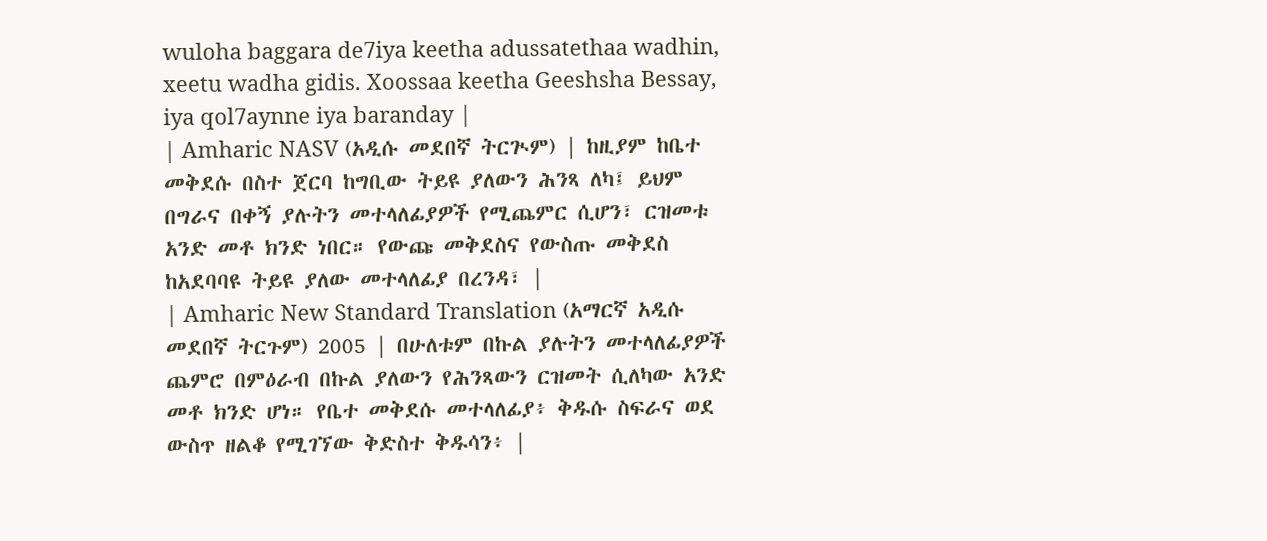wuloha baggara de7iya keetha adussatethaa wadhin, xeetu wadha gidis. Xoossaa keetha Geeshsha Bessay, iya qol7aynne iya baranday |
| Amharic NASV (አዲሱ መደበኛ ትርጒም) | ከዚያም ከቤተ መቅደሱ በስተ ጀርባ ከግቢው ትይዩ ያለውን ሕንጻ ለካ፤ ይህም በግራና በቀኝ ያሉትን መተላለፊያዎች የሚጨምር ሲሆን፣ ርዝመቱ አንድ መቶ ክንድ ነበር። የውጩ መቅደስና የውስጡ መቅደስ ከአደባባዩ ትይዩ ያለው መተላለፊያ በረንዳ፣ |
| Amharic New Standard Translation (አማርኛ አዲሱ መደበኛ ትርጉም) 2005 | በሁለቱም በኩል ያሉትን መተላለፊያዎች ጨምሮ በምዕራብ በኩል ያለውን የሕንጻውን ርዝመት ሲለካው አንድ መቶ ክንድ ሆነ። የቤተ መቅደሱ መተላለፊያ፥ ቅዱሱ ስፍራና ወደ ውስጥ ዘልቆ የሚገኘው ቅድስተ ቅዱሳን፥ |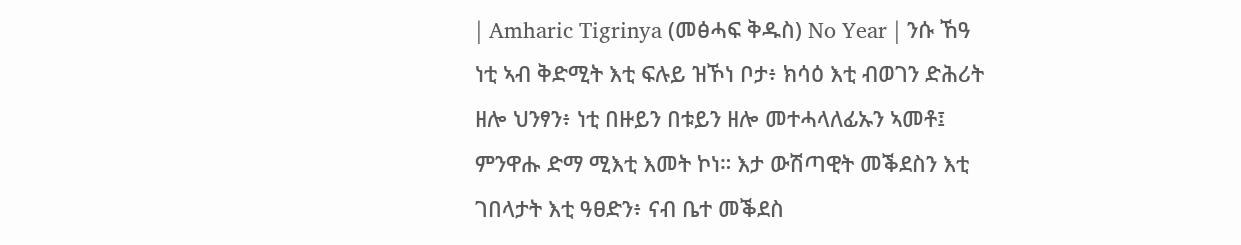| Amharic Tigrinya (መፅሓፍ ቅዱስ) No Year | ንሱ ኸዓ ነቲ ኣብ ቅድሚት እቲ ፍሉይ ዝኾነ ቦታ፥ ክሳዕ እቲ ብወገን ድሕሪት ዘሎ ህንፃን፥ ነቲ በዙይን በቱይን ዘሎ መተሓላለፊኡን ኣመቶ፤ ምንዋሑ ድማ ሚእቲ እመት ኮነ። እታ ውሽጣዊት መቕደስን እቲ ገበላታት እቲ ዓፀድን፥ ናብ ቤተ መቕደስ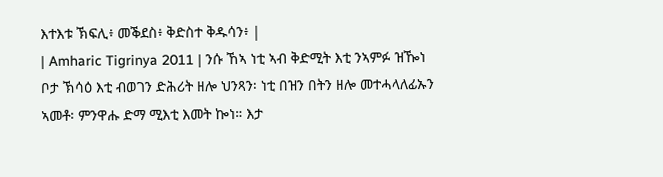እተእቱ ኽፍሊ፥ መቕደስ፥ ቅድስተ ቅዱሳን፥ |
| Amharic Tigrinya 2011 | ንሱ ኸኣ ነቲ ኣብ ቅድሚት እቲ ንኣምፉ ዝዀነ ቦታ ኽሳዕ እቲ ብወገን ድሕሪት ዘሎ ህንጻን፡ ነቲ በዝን በትን ዘሎ መተሓላለፊኡን ኣመቶ፡ ምንዋሑ ድማ ሚእቲ እመት ኰነ። እታ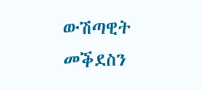ውሽጣዊት መቕደስን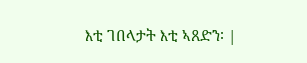እቲ ገበላታት እቲ ኣጸድን፡ |